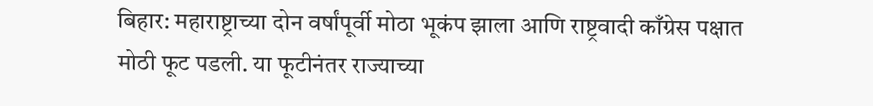बिहार: महाराष्ट्राच्या दोन वर्षांपूर्वी मोठा भूकंप झाला आणि राष्ट्रवादी काँग्रेस पक्षात मोठी फूट पडली. या फूटीनंतर राज्याच्या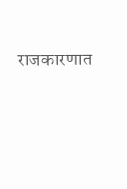राजकारणात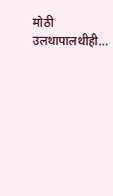मोठी उलथापालथीही…